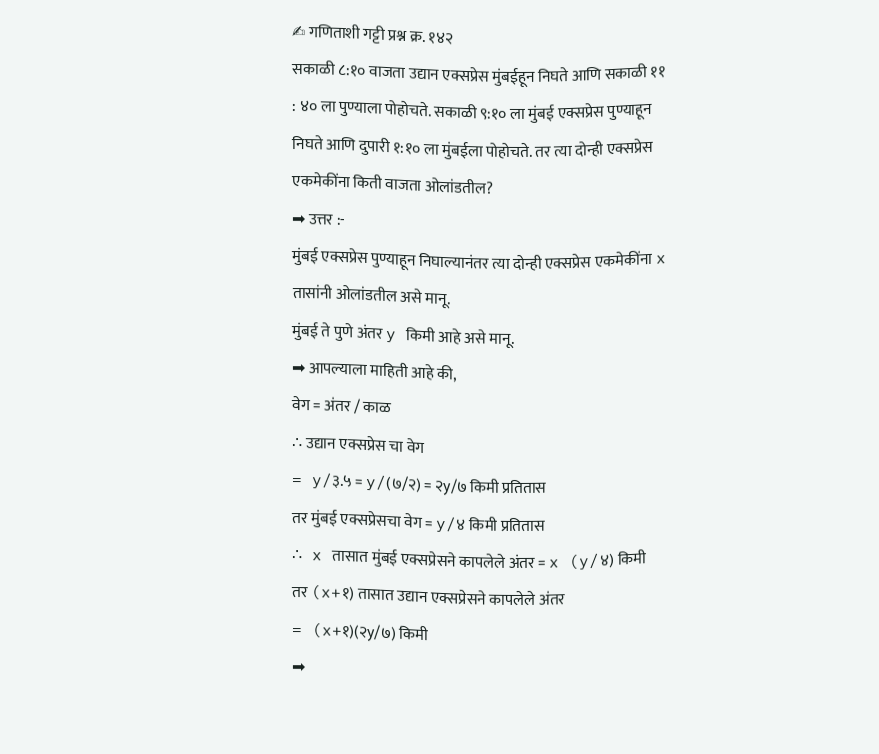✍ गणिताशी गट्टी प्रश्न क्र. १४२
सकाळी ८:१० वाजता उद्यान एक्सप्रेस मुंबईहून निघते आणि सकाळी ११ : ४० ला पुण्याला पोहोचते. सकाळी ९:१० ला मुंबई एक्सप्रेस पुण्याहून निघते आणि दुपारी १:१० ला मुंबईला पोहोचते. तर त्या दोन्ही एक्सप्रेस एकमेकींना किती वाजता ओलांडतील?
➡ उत्तर :-
मुंबई एक्सप्रेस पुण्याहून निघाल्यानंतर त्या दोन्ही एक्सप्रेस एकमेकींना x तासांनी ओलांडतील असे मानू.
मुंबई ते पुणे अंतर y किमी आहे असे मानू.
➡ आपल्याला माहिती आहे की,
वेग = अंतर / काळ
∴ उद्यान एक्सप्रेस चा वेग
= y/३.५ = y/(७/२) = २y/७ किमी प्रतितास
तर मुंबई एक्सप्रेसचा वेग = y/४ किमी प्रतितास
∴ x तासात मुंबई एक्सप्रेसने कापलेले अंतर = x (y/४) किमी
तर (x+१) तासात उद्यान एक्सप्रेसने कापलेले अंतर
= (x+१)(२y/७) किमी
➡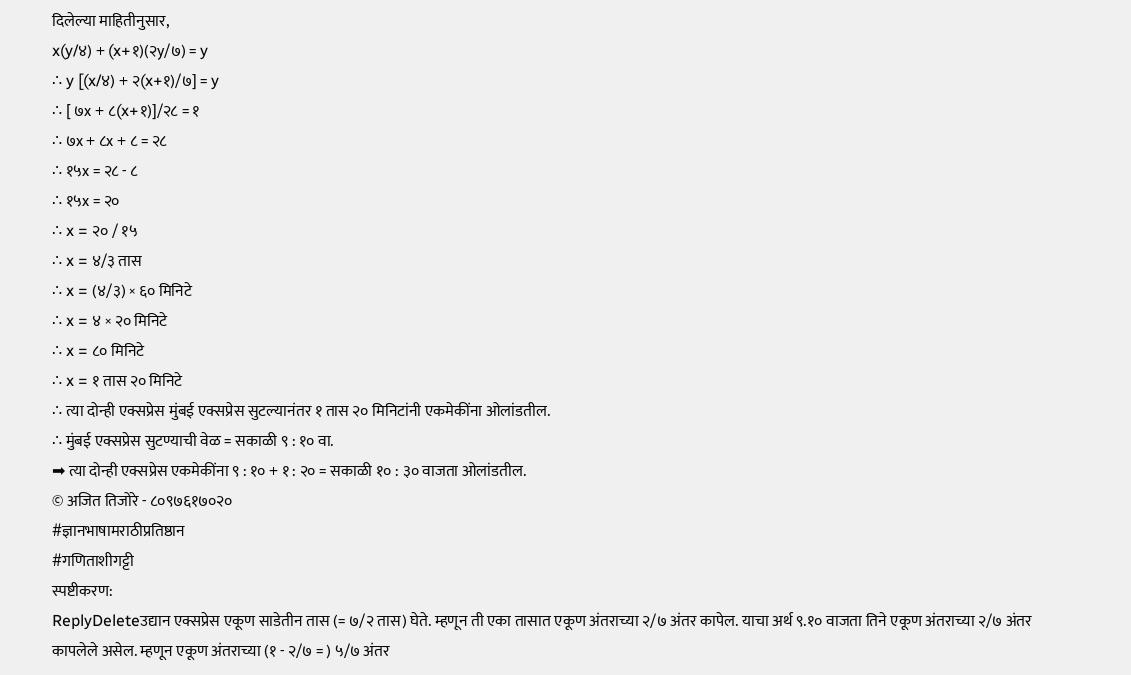दिलेल्या माहितीनुसार,
x(y/४) + (x+१)(२y/७) = y
∴ y [(x/४) + २(x+१)/७] = y
∴ [ ७x + ८(x+१)]/२८ = १
∴ ७x + ८x + ८ = २८
∴ १५x = २८ - ८
∴ १५x = २०
∴ x = २० / १५
∴ x = ४/३ तास
∴ x = (४/३) × ६० मिनिटे
∴ x = ४ × २० मिनिटे
∴ x = ८० मिनिटे
∴ x = १ तास २० मिनिटे
∴ त्या दोन्ही एक्सप्रेस मुंबई एक्सप्रेस सुटल्यानंतर १ तास २० मिनिटांनी एकमेकींना ओलांडतील.
∴ मुंबई एक्सप्रेस सुटण्याची वेळ = सकाळी ९ : १० वा.
➡ त्या दोन्ही एक्सप्रेस एकमेकींना ९ : १० + १ : २० = सकाळी १० : ३० वाजता ओलांडतील.
© अजित तिजोरे - ८०९७६१७०२०
#ज्ञानभाषामराठीप्रतिष्ठान
#गणिताशीगट्टी
स्पष्टीकरण:
ReplyDeleteउद्यान एक्सप्रेस एकूण साडेतीन तास (= ७/२ तास) घेते. म्हणून ती एका तासात एकूण अंतराच्या २/७ अंतर कापेल. याचा अर्थ ९.१० वाजता तिने एकूण अंतराच्या २/७ अंतर कापलेले असेल. म्हणून एकूण अंतराच्या (१ - २/७ = ) ५/७ अंतर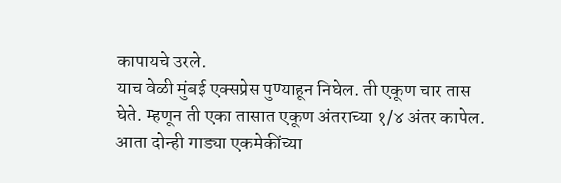कापायचे उरले.
याच वेळी मुंबई एक्सप्रेस पुण्याहून निघेल. ती एकूण चार तास घेते. म्हणून ती एका तासात एकूण अंतराच्या १/४ अंतर कापेल. आता दोन्ही गाड्या एकमेकींच्या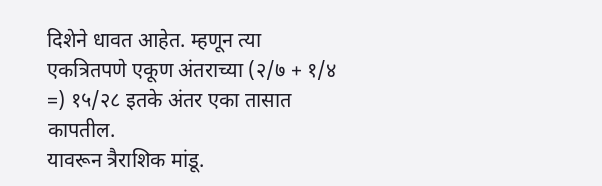दिशेने धावत आहेत. म्हणून त्या एकत्रितपणे एकूण अंतराच्या (२/७ + १/४ =) १५/२८ इतके अंतर एका तासात कापतील.
यावरून त्रैराशिक मांडू.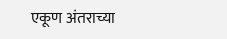एकूण अंतराच्या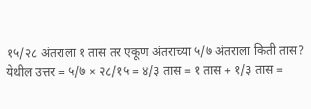१५/२८ अंतराला १ तास तर एकूण अंतराच्या ५/७ अंतराला किती तास?
येथील उत्तर = ५/७ × २८/१५ = ४/३ तास = १ तास + १/३ तास =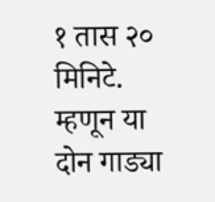१ तास २० मिनिटे.
म्हणून या दोन गाड्या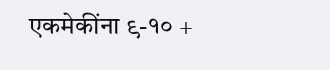एकमेकींना ९-१० +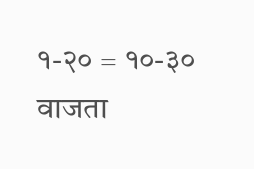१-२० = १०-३० वाजता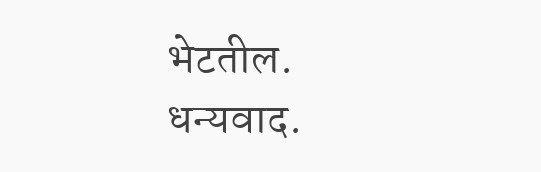भेटतील.
धन्यवाद.